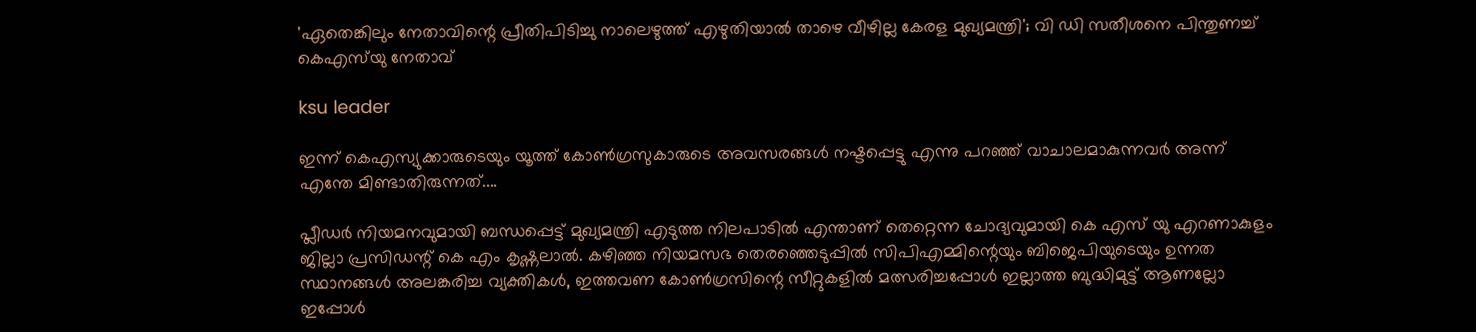'ഏതെങ്കിലും നേതാവിന്റെ പ്രീതിപിടിച്ചു നാലെഴുത്ത് എഴുതിയാല്‍ താഴെ വീഴില്ല കേരള മുഖ്യമന്ത്രി'; വി ഡി സതീശനെ പിന്തുണച്ച് കെഎസ്‌യു നേതാവ്

ksu leader

ഇന്ന് കെഎസ്യുക്കാരുടെയും യൂത്ത് കോണ്‍ഗ്രസുകാരുടെ അവസരങ്ങള്‍ നഷ്ടപ്പെട്ടു എന്നു പറഞ്ഞ് വാചാലമാകുന്നവര്‍ അന്ന് എന്തേ മിണ്ടാതിരുന്നത്....

പ്ലീഡര്‍ നിയമനവുമായി ബന്ധപ്പെട്ട് മുഖ്യമന്ത്രി എടുത്ത നിലപാടില്‍ എന്താണ് തെറ്റെന്ന ചോദ്യവുമായി കെ എസ് യു എറണാകുളം ജില്ലാ പ്രസിഡന്റ് കെ എം കൃഷ്ണലാല്‍. കഴിഞ്ഞ നിയമസഭ തെരഞ്ഞെടുപ്പില്‍ സിപിഎമ്മിന്റെയും ബിജെപിയുടെയും ഉന്നത സ്ഥാനങ്ങള്‍ അലങ്കരിച്ച വ്യക്തികള്‍, ഇത്തവണ കോണ്‍ഗ്രസിന്റെ സീറ്റുകളില്‍ മത്സരിച്ചപ്പോള്‍ ഇല്ലാത്ത ബുദ്ധിമുട്ട് ആണല്ലോ ഇപ്പോള്‍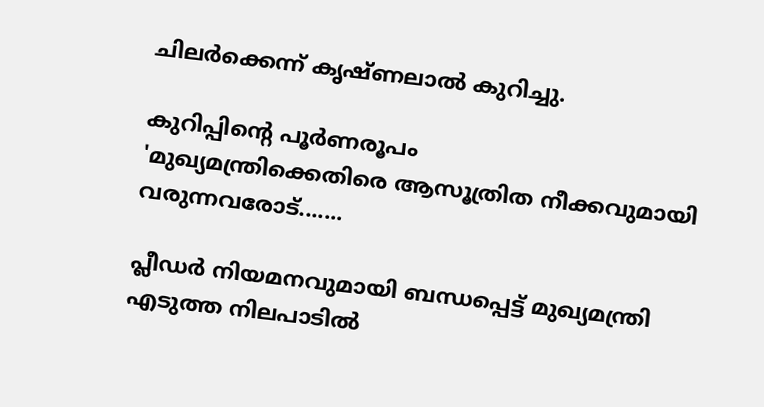ചിലര്‍ക്കെന്ന് കൃഷ്ണലാല്‍ കുറിച്ചു.

കുറിപ്പിന്റെ പൂര്‍ണരൂപം
'മുഖ്യമന്ത്രിക്കെതിരെ ആസൂത്രിത നീക്കവുമായി വരുന്നവരോട്.......

പ്ലീഡര്‍ നിയമനവുമായി ബന്ധപ്പെട്ട് മുഖ്യമന്ത്രി എടുത്ത നിലപാടില്‍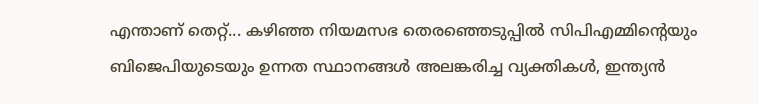എന്താണ് തെറ്റ്... കഴിഞ്ഞ നിയമസഭ തെരഞ്ഞെടുപ്പില്‍ സിപിഎമ്മിന്റെയും ബിജെപിയുടെയും ഉന്നത സ്ഥാനങ്ങള്‍ അലങ്കരിച്ച വ്യക്തികള്‍, ഇന്ത്യന്‍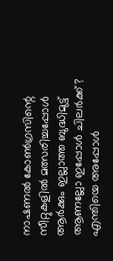നാഷണല്‍ കോണ്‍ഗ്രസിന്റെ സീറ്റുകളില്‍ മത്സരിച്ചപ്പോള്‍ ആര്‍ക്കും ഇല്ലാത്ത ബുദ്ധിമുട്ട് ആണല്ലോ ഇപ്പോള്‍ ചിലര്‍ക്ക്? എന്തിയെ അപ്പോള്‍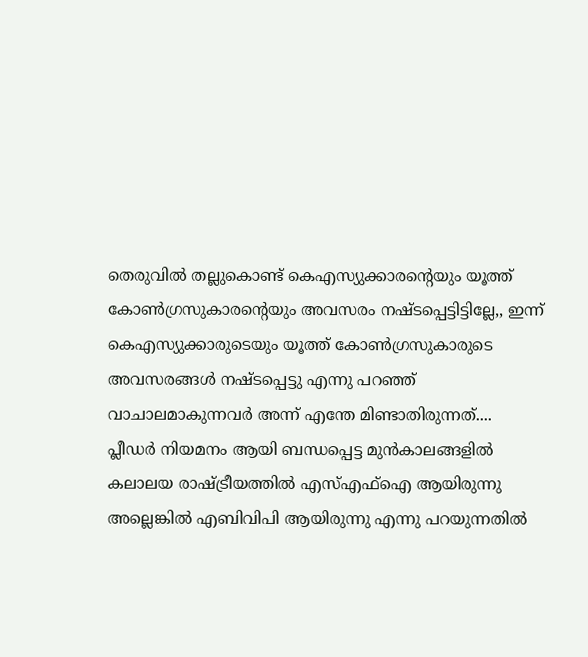തെരുവില്‍ തല്ലുകൊണ്ട് കെഎസ്യുക്കാരന്റെയും യൂത്ത് കോണ്‍ഗ്രസുകാരന്റെയും അവസരം നഷ്ടപ്പെട്ടിട്ടില്ലേ,, ഇന്ന് കെഎസ്യുക്കാരുടെയും യൂത്ത് കോണ്‍ഗ്രസുകാരുടെ അവസരങ്ങള്‍ നഷ്ടപ്പെട്ടു എന്നു പറഞ്ഞ് വാചാലമാകുന്നവര്‍ അന്ന് എന്തേ മിണ്ടാതിരുന്നത്....
പ്ലീഡര്‍ നിയമനം ആയി ബന്ധപ്പെട്ട മുന്‍കാലങ്ങളില്‍ കലാലയ രാഷ്ട്രീയത്തില്‍ എസ്എഫ്‌ഐ ആയിരുന്നു അല്ലെങ്കില്‍ എബിവിപി ആയിരുന്നു എന്നു പറയുന്നതില്‍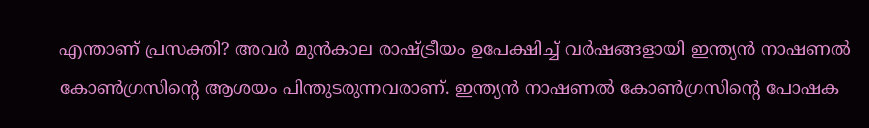എന്താണ് പ്രസക്തി? അവര്‍ മുന്‍കാല രാഷ്ട്രീയം ഉപേക്ഷിച്ച് വര്‍ഷങ്ങളായി ഇന്ത്യന്‍ നാഷണല്‍ കോണ്‍ഗ്രസിന്റെ ആശയം പിന്തുടരുന്നവരാണ്. ഇന്ത്യന്‍ നാഷണല്‍ കോണ്‍ഗ്രസിന്റെ പോഷക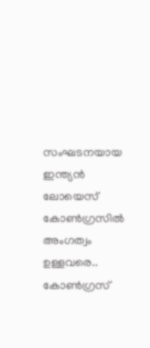സംഘടനയായ ഇന്ത്യന്‍ ലോയെസ് കോണ്‍ഗ്രസില്‍ അംഗത്വം ഉള്ളവരെ.. കോണ്‍ഗ്രസ്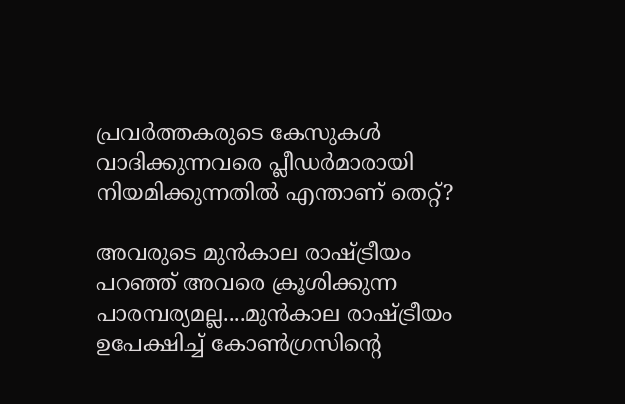പ്രവര്‍ത്തകരുടെ കേസുകള്‍ വാദിക്കുന്നവരെ പ്ലീഡര്‍മാരായി നിയമിക്കുന്നതില്‍ എന്താണ് തെറ്റ്?

അവരുടെ മുന്‍കാല രാഷ്ട്രീയം പറഞ്ഞ് അവരെ ക്രൂശിക്കുന്ന പാരമ്പര്യമല്ല....മുന്‍കാല രാഷ്ട്രീയം ഉപേക്ഷിച്ച് കോണ്‍ഗ്രസിന്റെ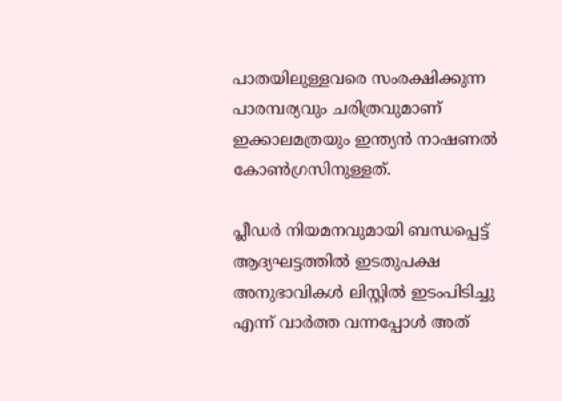പാതയിലുള്ളവരെ സംരക്ഷിക്കുന്ന പാരമ്പര്യവും ചരിത്രവുമാണ് ഇക്കാലമത്രയും ഇന്ത്യന്‍ നാഷണല്‍ കോണ്‍ഗ്രസിനുള്ളത്.

പ്ലീഡര്‍ നിയമനവുമായി ബന്ധപ്പെട്ട് ആദ്യഘട്ടത്തില്‍ ഇടതുപക്ഷ അനുഭാവികള്‍ ലിസ്റ്റില്‍ ഇടംപിടിച്ചു എന്ന് വാര്‍ത്ത വന്നപ്പോള്‍ അത്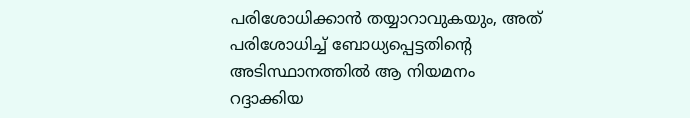പരിശോധിക്കാന്‍ തയ്യാറാവുകയും, അത് പരിശോധിച്ച് ബോധ്യപ്പെട്ടതിന്റെ അടിസ്ഥാനത്തില്‍ ആ നിയമനം റദ്ദാക്കിയ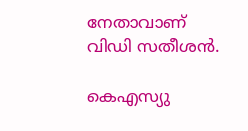നേതാവാണ് വിഡി സതീശന്‍.

കെഎസ്യു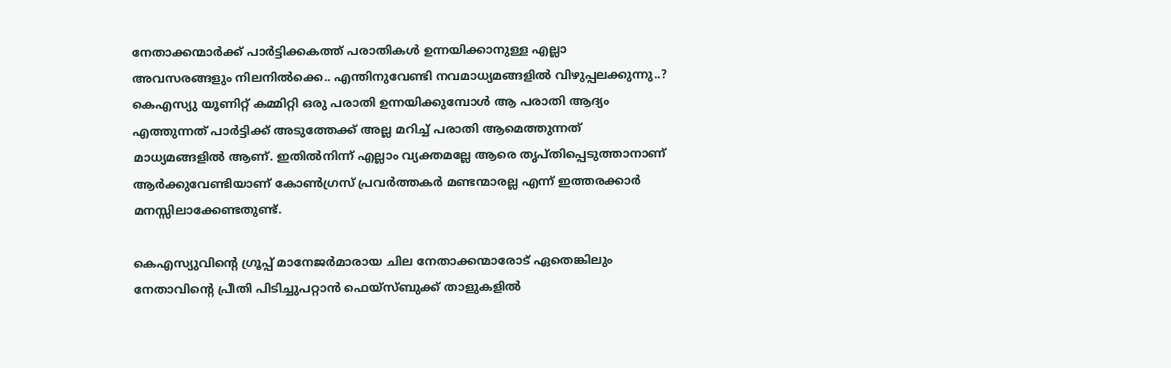നേതാക്കന്മാര്‍ക്ക് പാര്‍ട്ടിക്കകത്ത് പരാതികള്‍ ഉന്നയിക്കാനുള്ള എല്ലാ അവസരങ്ങളും നിലനില്‍ക്കെ.. എന്തിനുവേണ്ടി നവമാധ്യമങ്ങളില്‍ വിഴുപ്പലക്കുന്നു..? കെഎസ്യു യൂണിറ്റ് കമ്മിറ്റി ഒരു പരാതി ഉന്നയിക്കുമ്പോള്‍ ആ പരാതി ആദ്യം എത്തുന്നത് പാര്‍ട്ടിക്ക് അടുത്തേക്ക് അല്ല മറിച്ച് പരാതി ആമെത്തുന്നത് മാധ്യമങ്ങളില്‍ ആണ്. ഇതില്‍നിന്ന് എല്ലാം വ്യക്തമല്ലേ ആരെ തൃപ്തിപ്പെടുത്താനാണ് ആര്‍ക്കുവേണ്ടിയാണ് കോണ്‍ഗ്രസ് പ്രവര്‍ത്തകര്‍ മണ്ടന്മാരല്ല എന്ന് ഇത്തരക്കാര്‍ മനസ്സിലാക്കേണ്ടതുണ്ട്.

കെഎസ്യുവിന്റെ ഗ്രൂപ്പ് മാനേജര്‍മാരായ ചില നേതാക്കന്മാരോട് ഏതെങ്കിലും നേതാവിന്റെ പ്രീതി പിടിച്ചുപറ്റാന്‍ ഫെയ്‌സ്ബുക്ക് താളുകളില്‍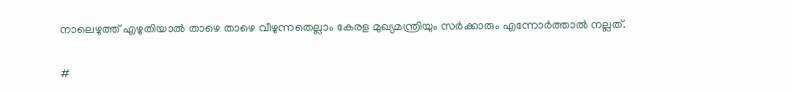നാലെഴുത്ത് എഴുതിയാല്‍ താഴെ താഴെ വീഴുന്നതെല്ലാം കേരള മുഖ്യമന്ത്രിയും സര്‍ക്കാരും എന്നോര്‍ത്താല്‍ നല്ലത്.

#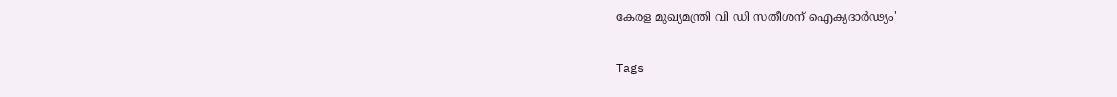കേരള മുഖ്യമന്ത്രി വി ഡി സതീശന് ഐക്യദാര്‍ഢ്യം'

Tags